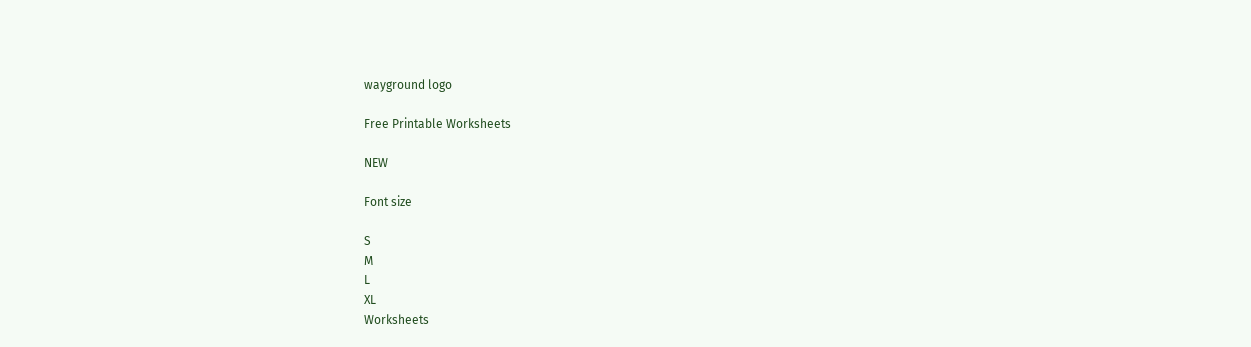wayground logo

Free Printable Worksheets

NEW

Font size

S
M
L
XL
Worksheets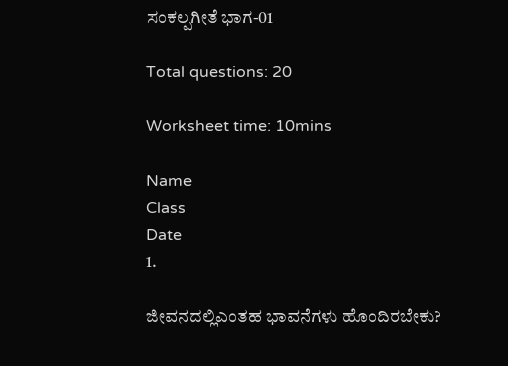ಸಂಕಲ್ಪಗೀತೆ ಭಾಗ-01

Total questions: 20

Worksheet time: 10mins

Name
Class
Date
1.

ಜೀವನದಲ್ಲಿಎಂತಹ ಭಾವನೆಗಳು ಹೊಂದಿರಬೇಕು?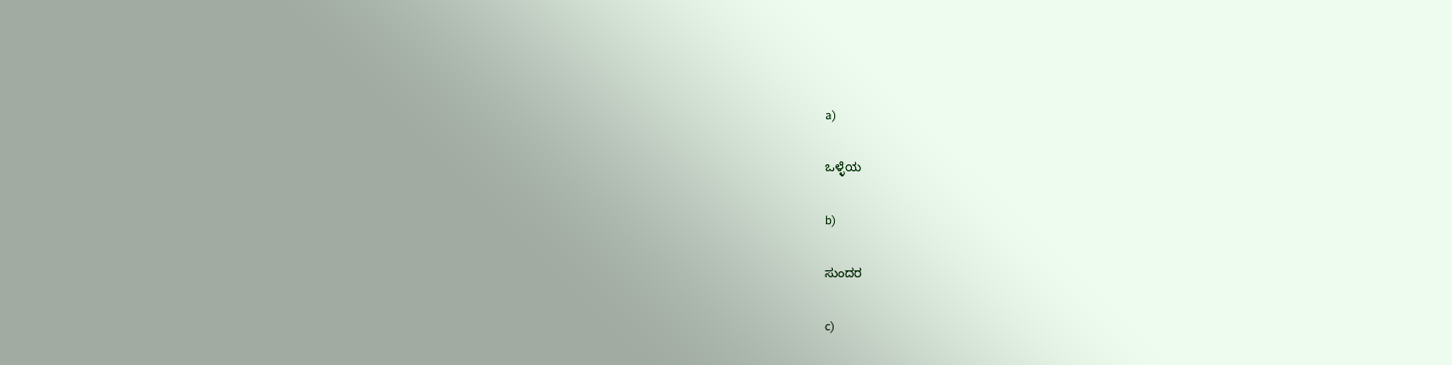a)

ಒಳ್ಳೆಯ

b)

ಸುಂದರ

c)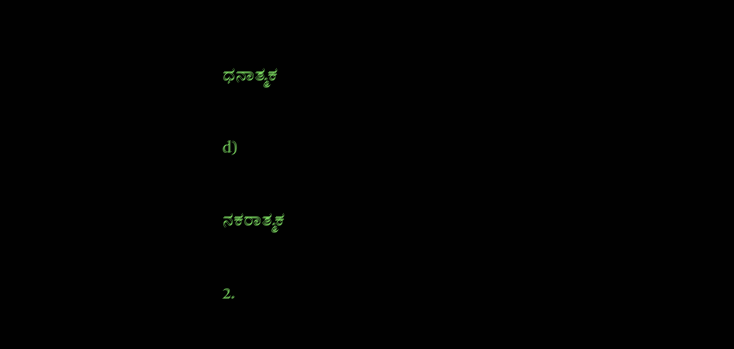ಧನಾತ್ಮಕ

d)

ನಕರಾತ್ಮಕ

2.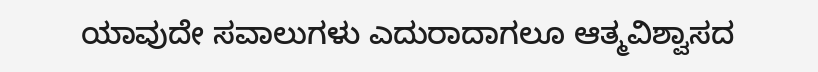ಯಾವುದೇ ಸವಾಲುಗಳು ಎದುರಾದಾಗಲೂ ಆತ್ಮವಿಶ್ವಾಸದ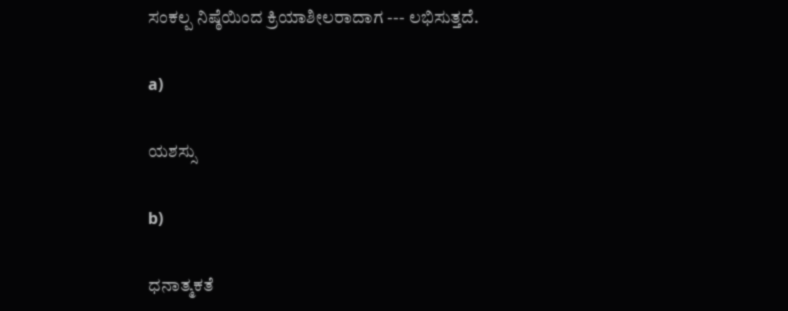ಸಂಕಲ್ಪ ನಿಷ್ಠೆಯಿಂದ ಕ್ರಿಯಾಶೀಲರಾದಾಗ --- ಲಭಿಸುತ್ತದೆ.

a)

ಯಶಸ್ಸು

b)

ಧನಾತ್ಮಕತೆ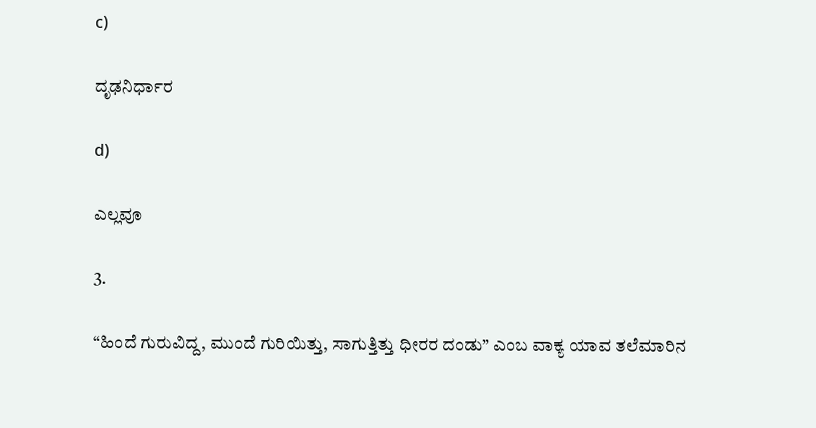c)

ದೃಢನಿರ್ಧಾರ

d)

ಎಲ್ಲವೂ

3.

“ಹಿಂದೆ ಗುರುವಿದ್ದ, ಮುಂದೆ ಗುರಿಯಿತ್ತು, ಸಾಗುತ್ತಿತ್ತು ಧೀರರ ದಂಡು” ಎಂಬ ವಾಕ್ಯ ಯಾವ ತಲೆಮಾರಿನ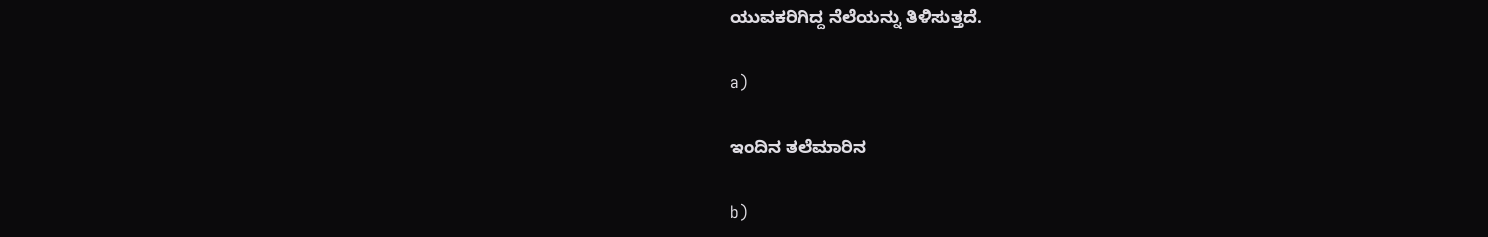ಯುವಕರಿಗಿದ್ದ ನೆಲೆಯನ್ನು ತಿಳಿಸುತ್ತದೆ.

a)

ಇಂದಿನ ತಲೆಮಾರಿನ

b)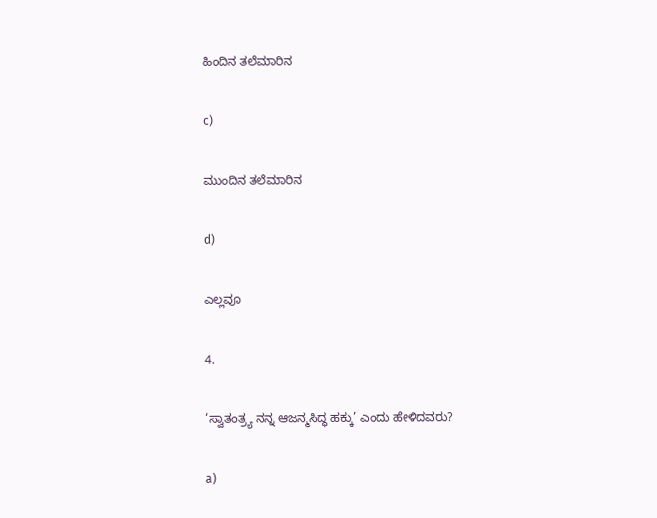ಹಿಂದಿನ ತಲೆಮಾರಿನ

c)

ಮುಂದಿನ ತಲೆಮಾರಿನ

d)

ಎಲ್ಲವೂ

4.

‘ಸ್ವಾತಂತ್ರ್ಯ ನನ್ನ ಆಜನ್ಮಸಿದ್ಧ ಹಕ್ಕು’ ಎಂದು ಹೇಳಿದವರು?

a)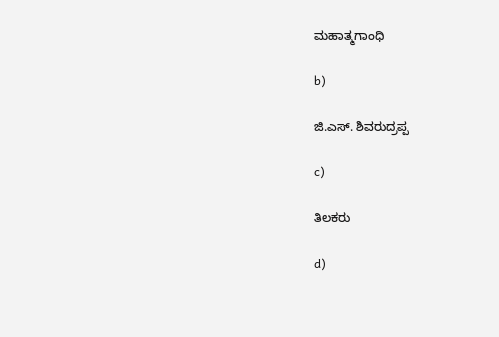ಮಹಾತ್ಮಗಾಂಧಿ

b)

ಜಿ.ಎಸ್. ಶಿವರುದ್ರಪ್ಪ

c)

ತಿಲಕರು

d)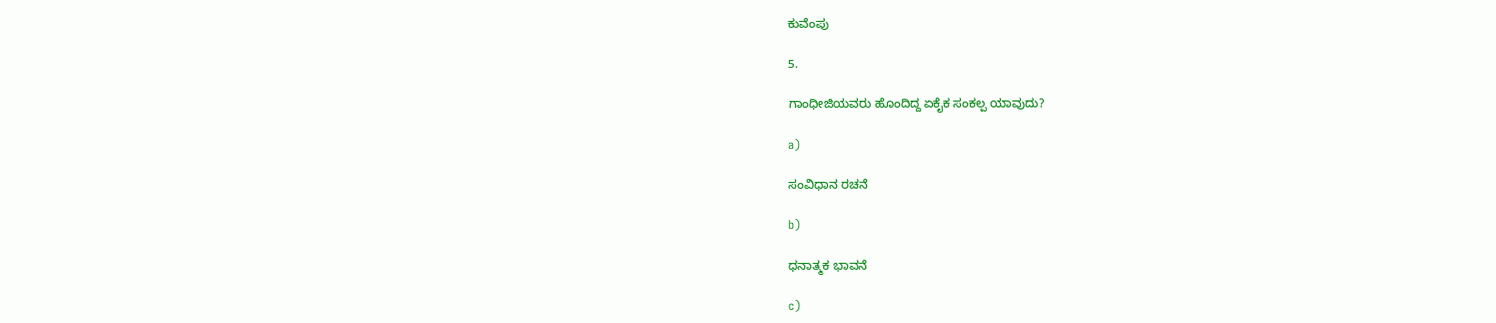ಕುವೆಂಪು

5.

ಗಾಂಧೀಜಿಯವರು ಹೊಂದಿದ್ದ ಏಕೈಕ ಸಂಕಲ್ಪ ಯಾವುದು?

a)

ಸಂವಿಧಾನ ರಚನೆ

b)

ಧನಾತ್ಮಕ ಭಾವನೆ

c)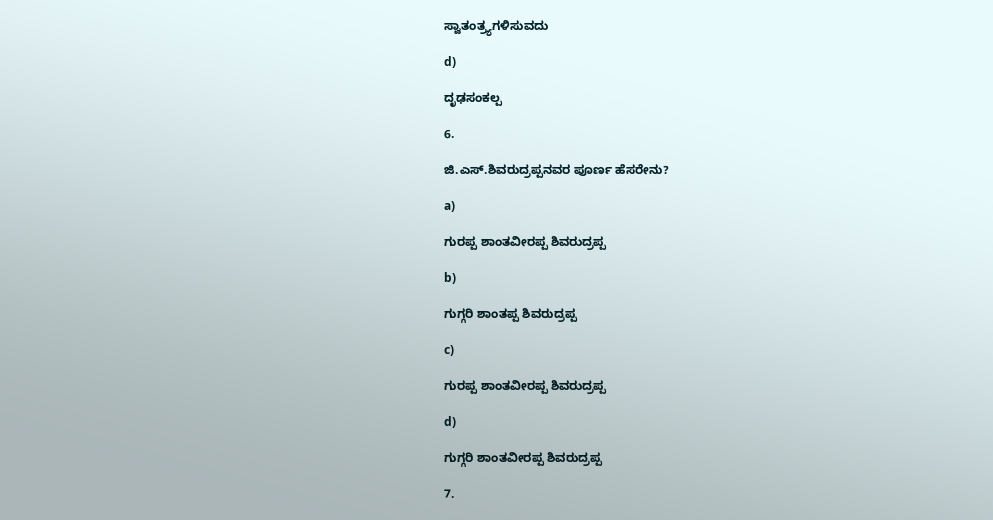ಸ್ವಾತಂತ್ರ್ಯಗಳಿಸುವದು

d)

ದೃಢಸಂಕಲ್ಪ

6.

ಜಿ.ಎಸ್.ಶಿವರುದ್ರಪ್ಪನವರ ಪೂರ್ಣ ಹೆಸರೇನು?

a)

ಗುರಪ್ಪ ಶಾಂತವೀರಪ್ಪ ಶಿವರುದ್ರಪ್ಪ

b)

ಗುಗ್ಗರಿ ಶಾಂತಪ್ಪ ಶಿವರುದ್ರಪ್ಪ

c)

ಗುರಪ್ಪ ಶಾಂತವೀರಪ್ಪ ಶಿವರುದ್ರಪ್ಪ

d)

ಗುಗ್ಗರಿ ಶಾಂತವೀರಪ್ಪ ಶಿವರುದ್ರಪ್ಪ

7.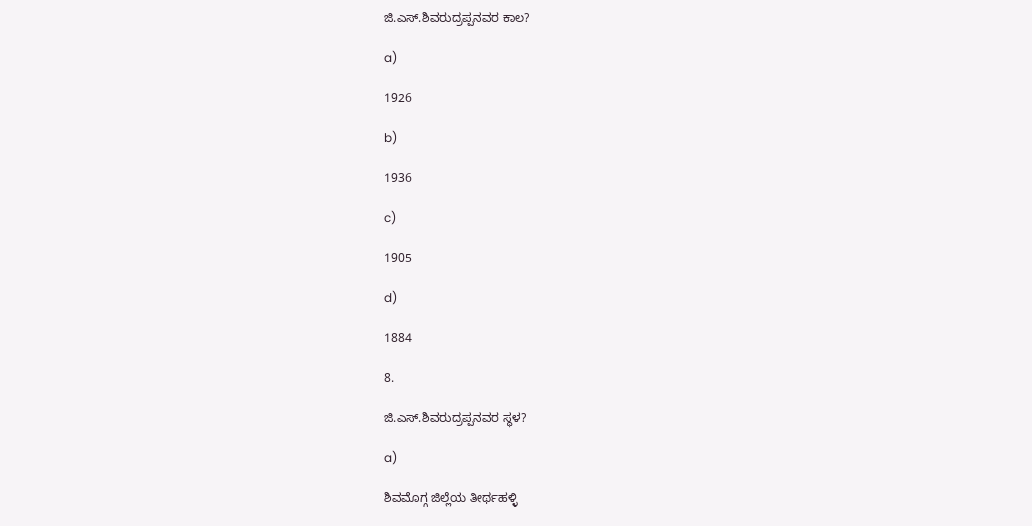ಜಿ.ಎಸ್.ಶಿವರುದ್ರಪ್ಪನವರ ಕಾಲ?

a)

1926

b)

1936

c)

1905

d)

1884

8.

ಜಿ.ಎಸ್.ಶಿವರುದ್ರಪ್ಪನವರ ಸ್ಥಳ?

a)

ಶಿವಮೊಗ್ಗ ಜಿಲ್ಲೆಯ ತೀರ್ಥಹಳ್ಳಿ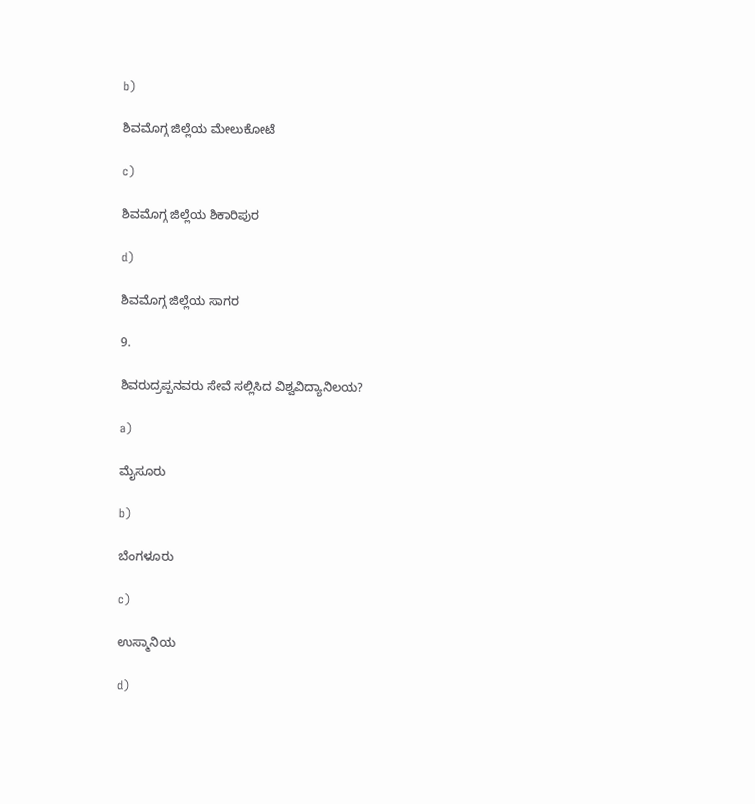b)

ಶಿವಮೊಗ್ಗ ಜಿಲ್ಲೆಯ ಮೇಲುಕೋಟೆ

c)

ಶಿವಮೊಗ್ಗ ಜಿಲ್ಲೆಯ ಶಿಕಾರಿಪುರ

d)

ಶಿವಮೊಗ್ಗ ಜಿಲ್ಲೆಯ ಸಾಗರ

9.

ಶಿವರುದ್ರಪ್ಪನವರು ಸೇವೆ ಸಲ್ಲಿಸಿದ ವಿಶ್ವವಿದ್ಯಾನಿಲಯ?

a)

ಮೈಸೂರು

b)

ಬೆಂಗಳೂರು

c)

ಉಸ್ಮಾನಿಯ

d)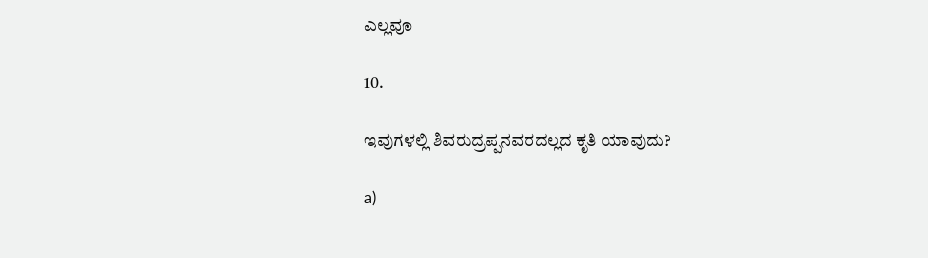ಎಲ್ಲವೂ

10.

ಇವುಗಳಲ್ಲಿ ಶಿವರುದ್ರಪ್ಪನವರದಲ್ಲದ ಕೃತಿ ಯಾವುದು?

a)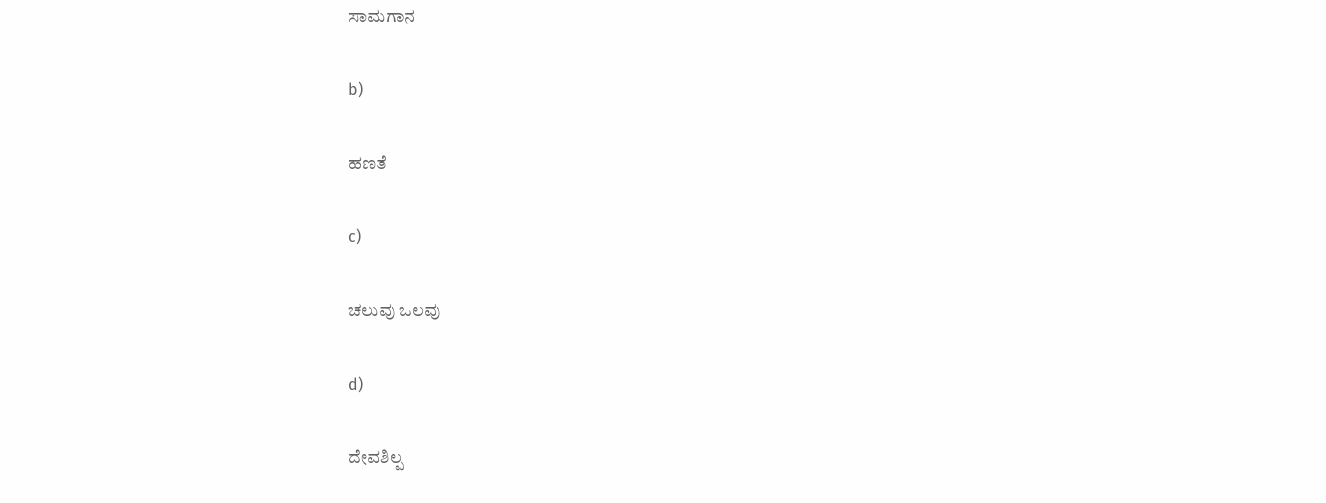ಸಾಮಗಾನ

b)

ಹಣತೆ

c)

ಚಲುವು ಒಲವು

d)

ದೇವಶಿಲ್ಪ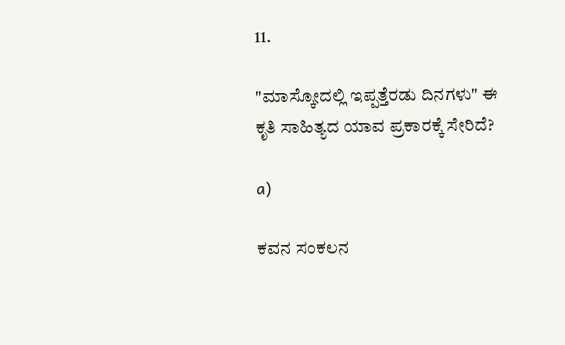11.

"ಮಾಸ್ಕೋದಲ್ಲಿ ಇಪ್ಪತ್ತೆರಡು ದಿನಗಳು" ಈ ಕೃತಿ ಸಾಹಿತ್ಯದ ಯಾವ ಪ್ರಕಾರಕ್ಕೆ ಸೇರಿದೆ?

a)

ಕವನ ಸಂಕಲನ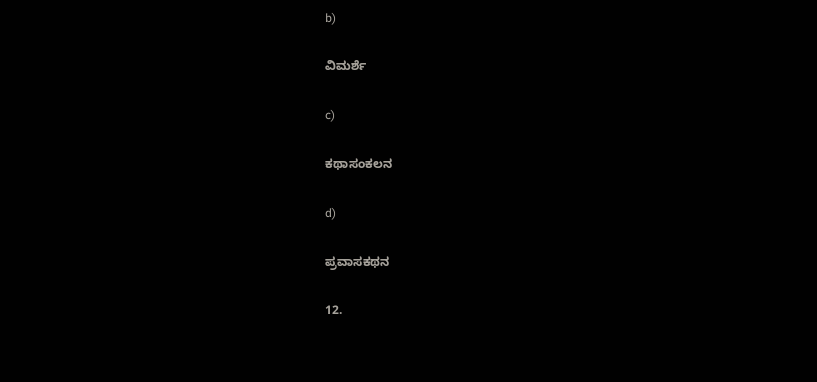b)

ವಿಮರ್ಶೆ

c)

ಕಥಾಸಂಕಲನ

d)

ಪ್ರವಾಸಕಥನ

12.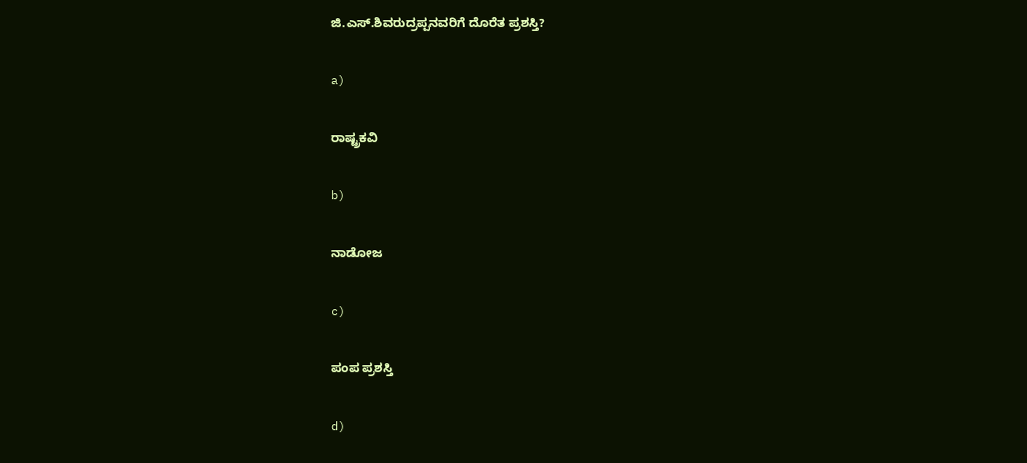ಜಿ.ಎಸ್.ಶಿವರುದ್ರಪ್ಪನವರಿಗೆ ದೊರೆತ ಪ್ರಶಸ್ತಿ?

a)

ರಾಷ್ಟ್ರಕವಿ

b)

ನಾಡೋಜ

c)

ಪಂಪ ಪ್ರಶಸ್ತಿ

d)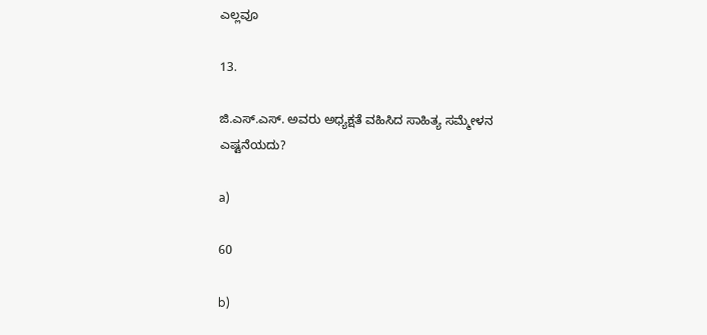ಎಲ್ಲವೂ

13.

ಜಿ.ಎಸ್.ಎಸ್. ಅವರು ಅಧ್ಯಕ್ಷತೆ ವಹಿಸಿದ ಸಾಹಿತ್ಯ ಸಮ್ಮೇಳನ ಎಷ್ಟನೆಯದು?

a)

60

b)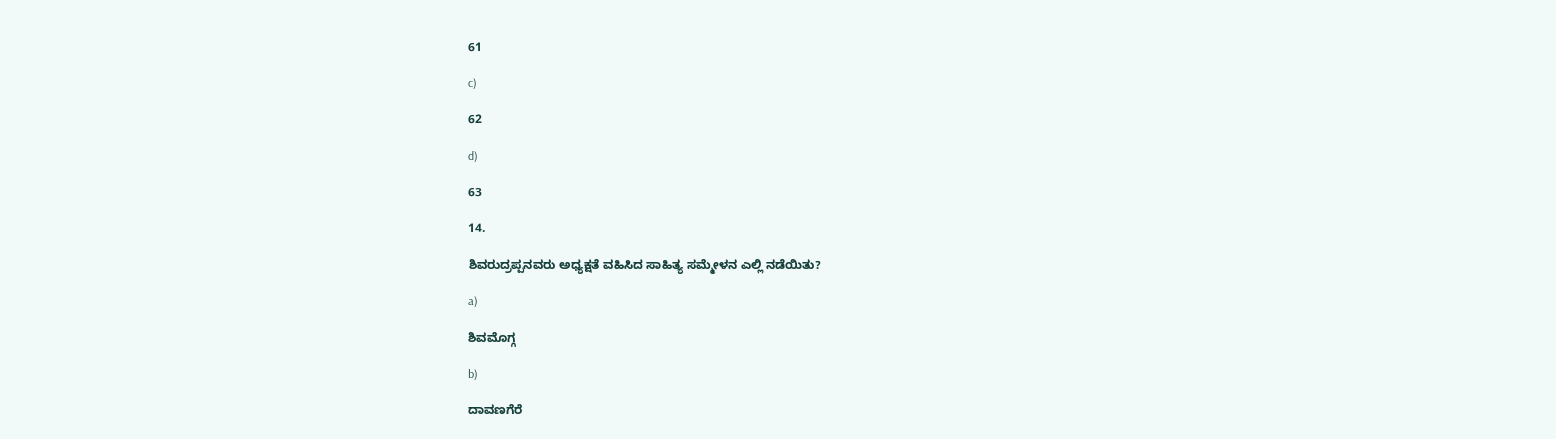61

c)

62

d)

63

14.

ಶಿವರುದ್ರಪ್ಪನವರು ಅಧ್ಯಕ್ಷತೆ ವಹಿಸಿದ ಸಾಹಿತ್ಯ ಸಮ್ಮೇಳನ ಎಲ್ಲಿ ನಡೆಯಿತು?

a)

ಶಿವಮೊಗ್ಗ

b)

ದಾವಣಗೆರೆ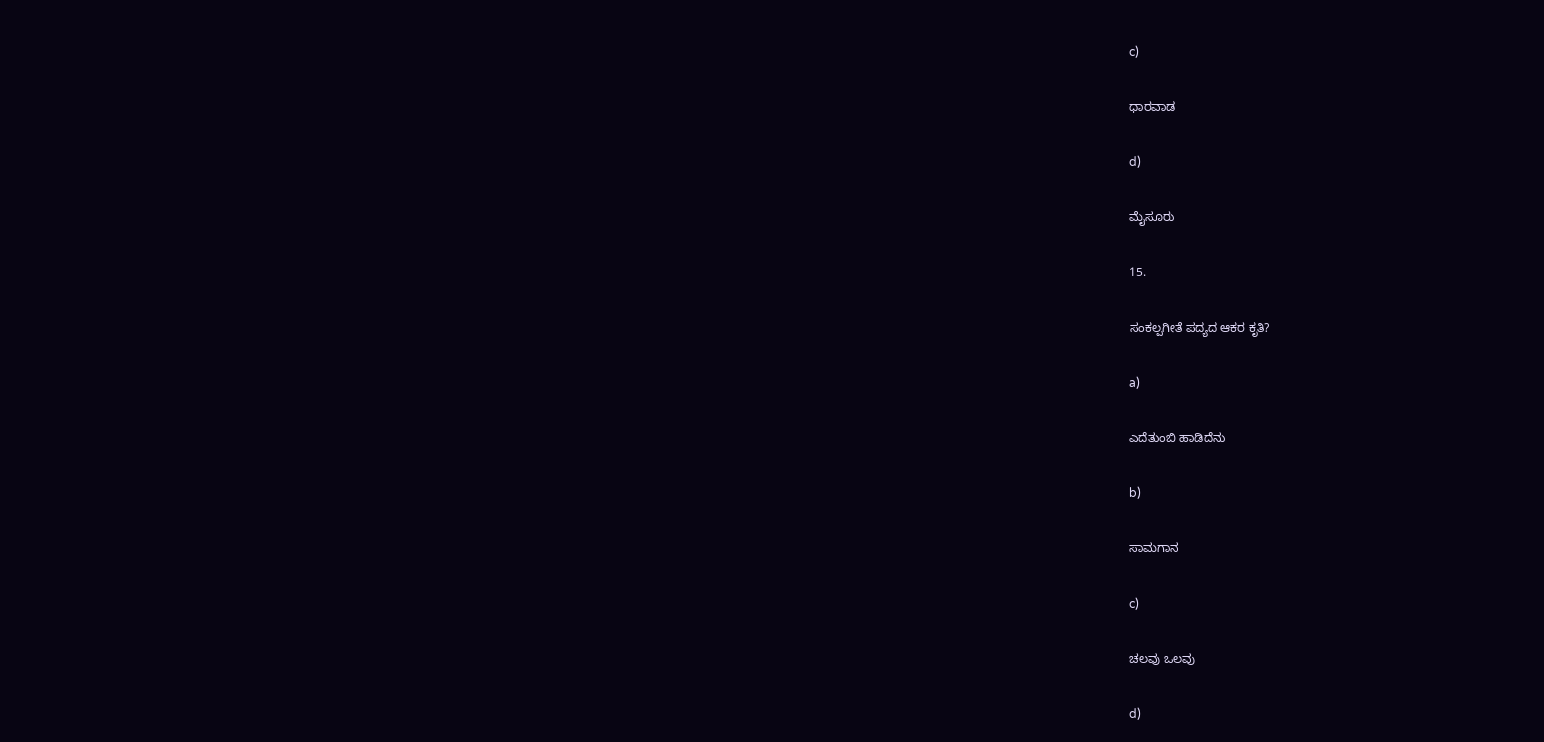c)

ಧಾರವಾಡ

d)

ಮೈಸೂರು

15.

ಸಂಕಲ್ಪಗೀತೆ ಪದ್ಯದ ಆಕರ ಕೃತಿ?

a)

ಎದೆತುಂಬಿ ಹಾಡಿದೆನು

b)

ಸಾಮಗಾನ

c)

ಚಲವು ಒಲವು

d)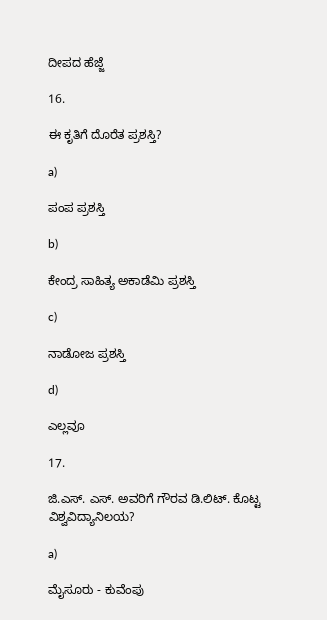ದೀಪದ ಹೆಜ್ಜೆ

16.

ಈ ಕೃತಿಗೆ ದೊರೆತ ಪ್ರಶಸ್ತಿ?

a)

ಪಂಪ ಪ್ರಶಸ್ತಿ

b)

ಕೇಂದ್ರ ಸಾಹಿತ್ಯ ಅಕಾಡೆಮಿ ಪ್ರಶಸ್ತಿ

c)

ನಾಡೋಜ ಪ್ರಶಸ್ತಿ

d)

ಎಲ್ಲವೂ

17.

ಜಿ.ಎಸ್. ಎಸ್. ಅವರಿಗೆ ಗೌರವ ಡಿ.ಲಿಟ್‌. ಕೊಟ್ಟ ವಿಶ್ವವಿದ್ಯಾನಿಲಯ?

a)

ಮೈಸೂರು - ಕುವೆಂಪು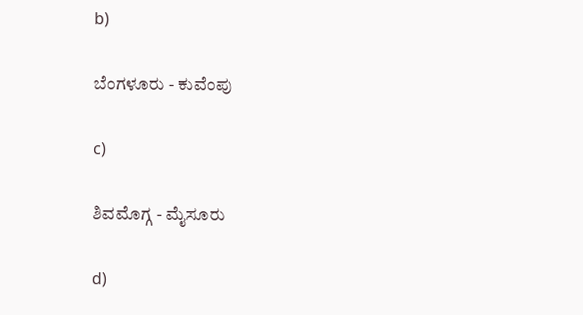b)

ಬೆಂಗಳೂರು - ಕುವೆಂಪು

c)

ಶಿವಮೊಗ್ಗ - ಮೈಸೂರು

d)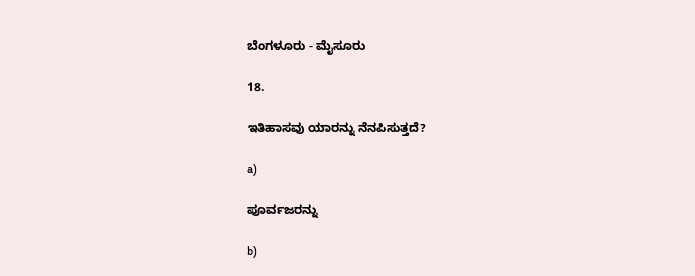ಬೆಂಗಳೂರು - ಮೈಸೂರು

18.

ಇತಿಹಾಸವು ಯಾರನ್ನು ನೆನಪಿಸುತ್ತದೆ?

a)

ಪೂರ್ವಜರನ್ನು

b)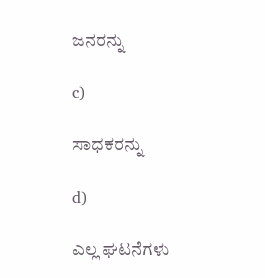ಜನರನ್ನು

c)

ಸಾಧಕರನ್ನು

d)

ಎಲ್ಲ ಘಟನೆಗಳು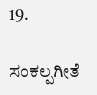19.

ಸಂಕಲ್ಪಗೀತೆ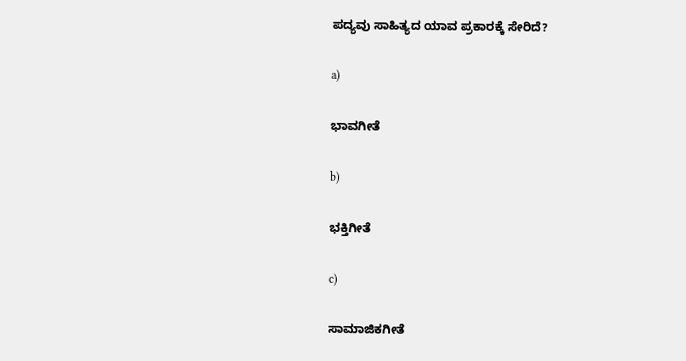ಪದ್ಯವು ಸಾಹಿತ್ಯದ ಯಾವ ಪ್ರಕಾರಕ್ಕೆ ಸೇರಿದೆ?

a)

ಭಾವಗೀತೆ

b)

ಭಕ್ತಿಗೀತೆ

c)

ಸಾಮಾಜಿಕಗೀತೆ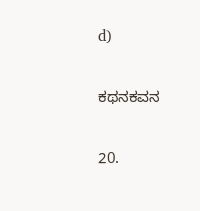d)

ಕಥನಕವನ

20.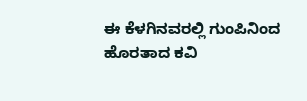ಈ ಕೆಳಗಿನವರಲ್ಲಿ ಗುಂಪಿನಿಂದ ಹೊರತಾದ ಕವಿ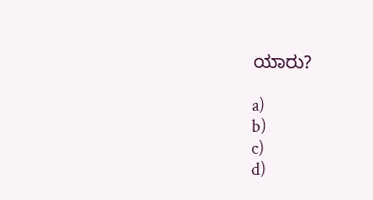ಯಾರು?

a)
b)
c)
d)